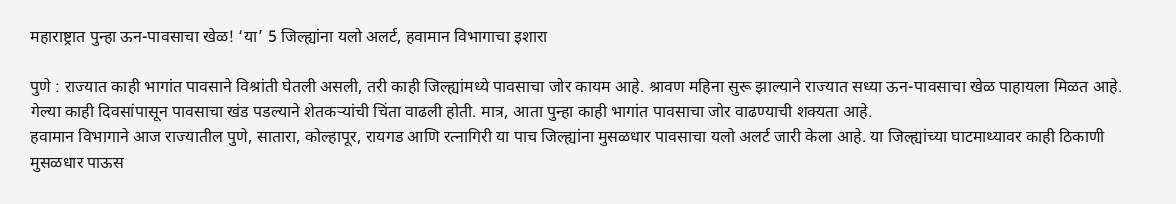महाराष्ट्रात पुन्हा ऊन-पावसाचा खेळ! ‘या’ 5 जिल्ह्यांना यलो अलर्ट, हवामान विभागाचा इशारा

पुणे : राज्यात काही भागांत पावसाने विश्रांती घेतली असली, तरी काही जिल्ह्यांमध्ये पावसाचा जोर कायम आहे. श्रावण महिना सुरू झाल्याने राज्यात सध्या ऊन-पावसाचा खेळ पाहायला मिळत आहे. गेल्या काही दिवसांपासून पावसाचा खंड पडल्याने शेतकऱ्यांची चिंता वाढली होती. मात्र, आता पुन्हा काही भागांत पावसाचा जोर वाढण्याची शक्यता आहे.
हवामान विभागाने आज राज्यातील पुणे, सातारा, कोल्हापूर, रायगड आणि रत्नागिरी या पाच जिल्ह्यांना मुसळधार पावसाचा यलो अलर्ट जारी केला आहे. या जिल्ह्यांच्या घाटमाथ्यावर काही ठिकाणी मुसळधार पाऊस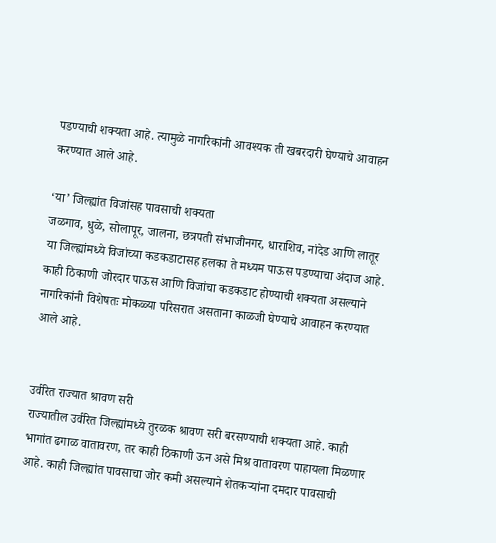पडण्याची शक्यता आहे. त्यामुळे नागरिकांनी आवश्यक ती खबरदारी घेण्याचे आवाहन करण्यात आले आहे.

‘या’ जिल्ह्यांत विजांसह पावसाची शक्यता
जळगाव, धुळे, सोलापूर, जालना, छत्रपती संभाजीनगर, धाराशिव, नांदेड आणि लातूर या जिल्ह्यांमध्ये विजांच्या कडकडाटासह हलका ते मध्यम पाऊस पडण्याचा अंदाज आहे. काही ठिकाणी जोरदार पाऊस आणि विजांचा कडकडाट होण्याची शक्यता असल्याने नागरिकांनी विशेषतः मोकळ्या परिसरात असताना काळजी घेण्याचे आवाहन करण्यात आले आहे.


उर्वरित राज्यात श्रावण सरी
राज्यातील उर्वरित जिल्ह्यांमध्ये तुरळक श्रावण सरी बरसण्याची शक्यता आहे. काही भागांत ढगाळ वातावरण, तर काही ठिकाणी ऊन असे मिश्र वातावरण पाहायला मिळणार आहे. काही जिल्ह्यांत पावसाचा जोर कमी असल्याने शेतकऱ्यांना दमदार पावसाची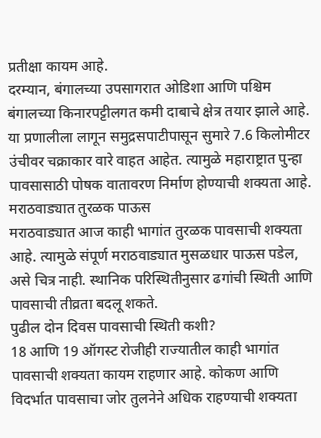प्रतीक्षा कायम आहे.
दरम्यान, बंगालच्या उपसागरात ओडिशा आणि पश्चिम बंगालच्या किनारपट्टीलगत कमी दाबाचे क्षेत्र तयार झाले आहे. या प्रणालीला लागून समुद्रसपाटीपासून सुमारे 7.6 किलोमीटर उंचीवर चक्राकार वारे वाहत आहेत. त्यामुळे महाराष्ट्रात पुन्हा पावसासाठी पोषक वातावरण निर्माण होण्याची शक्यता आहे.
मराठवाड्यात तुरळक पाऊस
मराठवाड्यात आज काही भागांत तुरळक पावसाची शक्यता आहे. त्यामुळे संपूर्ण मराठवाड्यात मुसळधार पाऊस पडेल, असे चित्र नाही. स्थानिक परिस्थितीनुसार ढगांची स्थिती आणि पावसाची तीव्रता बदलू शकते.
पुढील दोन दिवस पावसाची स्थिती कशी?
18 आणि 19 ऑगस्ट रोजीही राज्यातील काही भागांत पावसाची शक्यता कायम राहणार आहे. कोकण आणि विदर्भात पावसाचा जोर तुलनेने अधिक राहण्याची शक्यता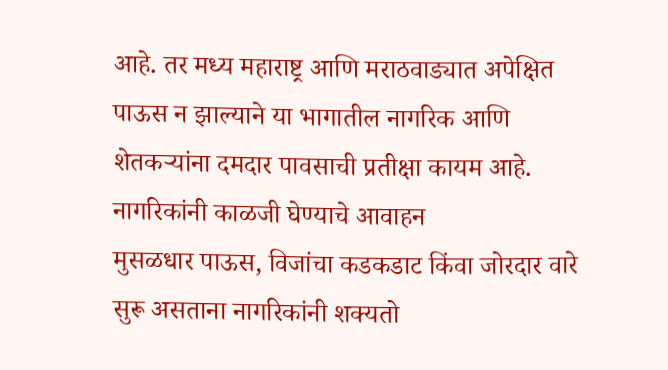आहे. तर मध्य महाराष्ट्र आणि मराठवाड्यात अपेक्षित पाऊस न झाल्याने या भागातील नागरिक आणि शेतकऱ्यांना दमदार पावसाची प्रतीक्षा कायम आहे.
नागरिकांनी काळजी घेण्याचे आवाहन
मुसळधार पाऊस, विजांचा कडकडाट किंवा जोरदार वारे सुरू असताना नागरिकांनी शक्यतो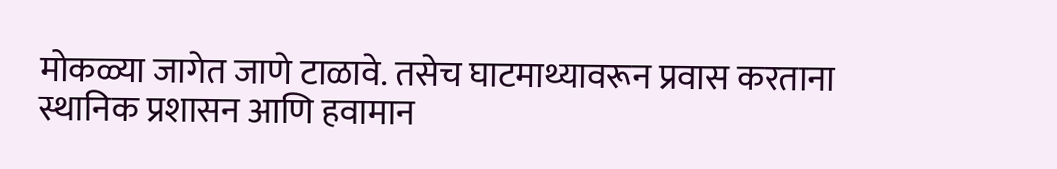मोकळ्या जागेत जाणे टाळावे. तसेच घाटमाथ्यावरून प्रवास करताना स्थानिक प्रशासन आणि हवामान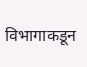विभागाकडून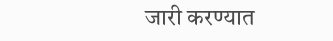जारी करण्यात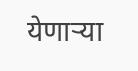येणाऱ्या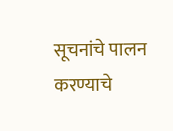सूचनांचे पालन करण्याचे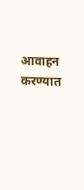आवाहन करण्यात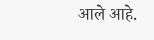आले आहे.